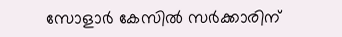സോളാർ കേസിൽ സർക്കാരിന്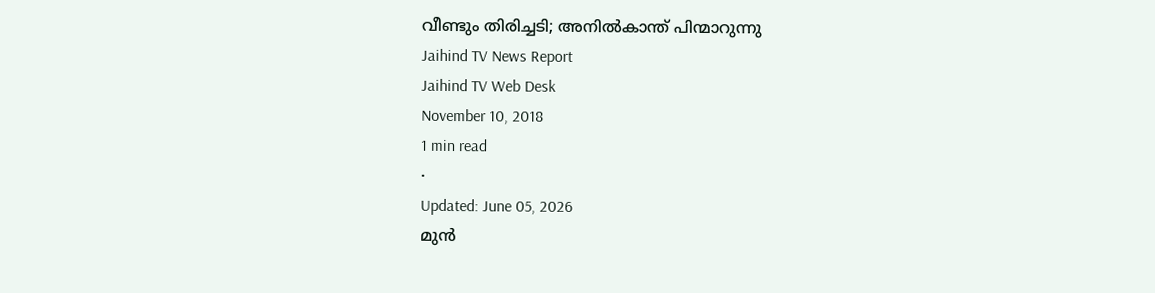വീണ്ടും തിരിച്ചടി; അനിൽകാന്ത് പിന്മാറുന്നു
Jaihind TV News Report
Jaihind TV Web Desk
November 10, 2018
1 min read
•
Updated: June 05, 2026
മുൻ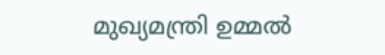മുഖ്യമന്ത്രി ഉമ്മൽ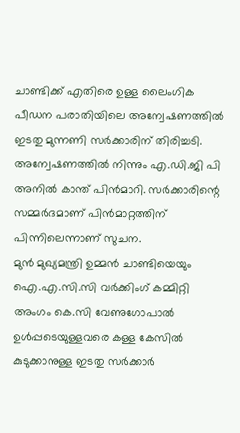ചാണ്ടിക്ക് എതിരെ ഉള്ള ലൈംഗിക പീഡന പരാതിയിലെ അന്വേഷണത്തിൽ ഇടതു മുന്നണി സർക്കാരിന് തിരിച്ചടി. അന്വേഷണത്തിൽ നിന്നും എ.ഡി.ജി പി അനിൽ കാന്ത് പിൻമാറി. സർക്കാരിന്റെ സമ്മർദമാണ് പിൻമാറ്റത്തിന് പിന്നിലെന്നാണ് സുചന.
മുൻ മുഖ്യമന്ത്രി ഉമ്മൻ ചാണ്ടിയെയും ഐ.എ.സി.സി വർക്കിംഗ് കമ്മിറ്റി അംഗം കെ.സി വേണുഗോപാൽ ഉൾപ്പടെയുള്ളവരെ കള്ള കേസിൽ കുടുക്കാനുള്ള ഇടതു സർക്കാർ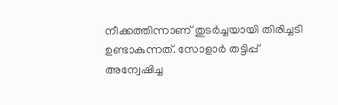നീക്കത്തിന്നാണ് തുടർച്ചയായി തിരിച്ചടി ഉണ്ടാകുന്നത്. സോളാർ തട്ടിപ്പ് അന്വേഷിച്ച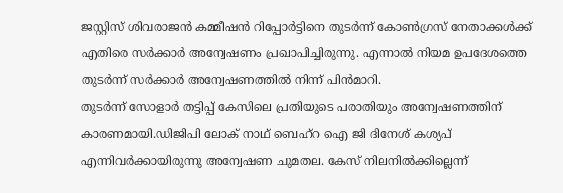ജസ്റ്റിസ് ശിവരാജൻ കമ്മീഷൻ റിപ്പോർട്ടിനെ തുടർന്ന് കോൺഗ്രസ് നേതാക്കൾക്ക് എതിരെ സർക്കാർ അന്വേഷണം പ്രഖാപിച്ചിരുന്നു. എന്നാൽ നിയമ ഉപദേശത്തെ തുടർന്ന് സർക്കാർ അന്വേഷണത്തിൽ നിന്ന് പിൻമാറി.
തുടർന്ന് സോളാർ തട്ടിപ്പ് കേസിലെ പ്രതിയുടെ പരാതിയും അന്വേഷണത്തിന് കാരണമായി.ഡിജിപി ലോക് നാഥ് ബെഹ്റ ഐ ജി ദിനേശ് കശ്യപ് എന്നിവർക്കായിരുന്നു അന്വേഷണ ചുമതല. കേസ് നിലനിൽക്കില്ലെന്ന്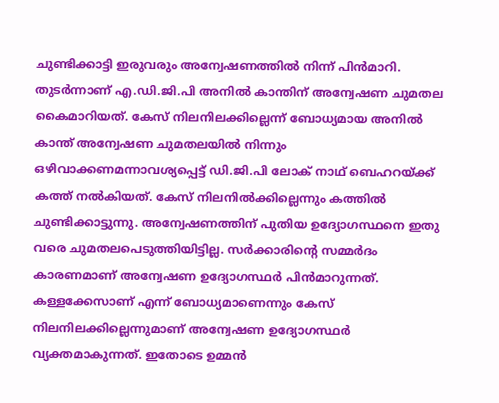ചുണ്ടിക്കാട്ടി ഇരുവരും അന്വേഷണത്തിൽ നിന്ന് പിൻമാറി. തുടർന്നാണ് എ.ഡി.ജി.പി അനിൽ കാന്തിന് അന്വേഷണ ചുമതല കൈമാറിയത്. കേസ് നിലനിലക്കില്ലെന്ന് ബോധ്യമായ അനിൽ കാന്ത് അന്വേഷണ ചുമതലയിൽ നിന്നും ഒഴിവാക്കണമന്നാവശ്യപ്പെട്ട് ഡി.ജി.പി ലോക് നാഥ് ബെഹറയ്ക്ക് കത്ത് നൽകിയത്. കേസ് നിലനിൽക്കില്ലെന്നും കത്തിൽ ചുണ്ടിക്കാട്ടുന്നു. അന്വേഷണത്തിന് പുതിയ ഉദ്യോഗസ്ഥനെ ഇതു വരെ ചുമതലപെടുത്തിയിട്ടില്ല. സർക്കാരിന്റെ സമ്മർദം കാരണമാണ് അന്വേഷണ ഉദ്യോഗസ്ഥർ പിൻമാറുന്നത്. കള്ളക്കേസാണ് എന്ന് ബോധ്യമാണെന്നും കേസ് നിലനിലക്കില്ലെന്നുമാണ് അന്വേഷണ ഉദ്യോഗസ്ഥർ വ്യക്തമാകുന്നത്. ഇതോടെ ഉമ്മൻ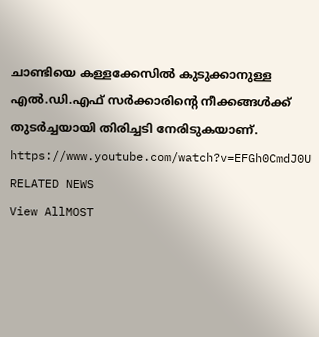ചാണ്ടിയെ കള്ളക്കേസിൽ കുടുക്കാനുള്ള എൽ.ഡി.എഫ് സർക്കാരിന്റെ നീക്കങ്ങൾക്ക് തുടർച്ചയായി തിരിച്ചടി നേരിടുകയാണ്.
https://www.youtube.com/watch?v=EFGh0CmdJ0U
RELATED NEWS
View AllMOST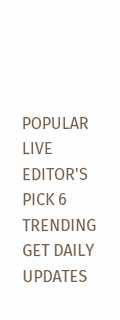POPULAR
LIVE
EDITOR'S PICK 6
TRENDING
GET DAILY UPDATES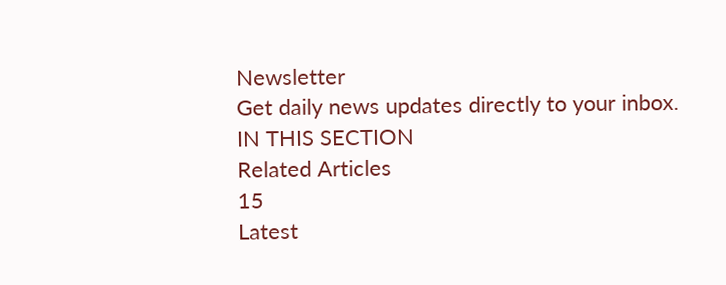Newsletter
Get daily news updates directly to your inbox.
IN THIS SECTION
Related Articles
15
Latest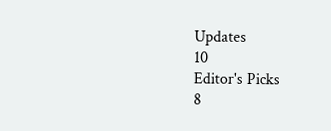Updates
10
Editor's Picks
8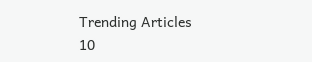Trending Articles
10